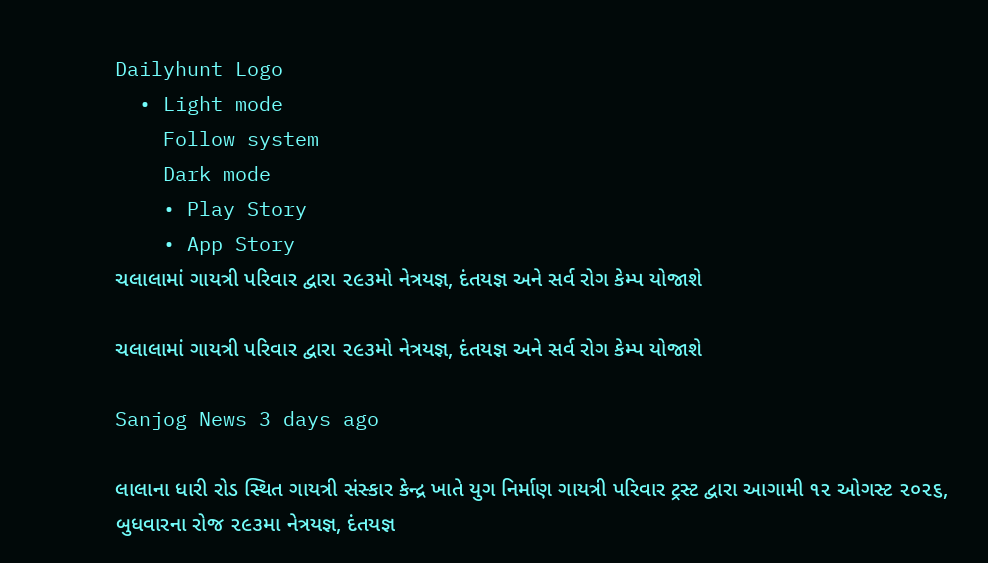Dailyhunt Logo
  • Light mode
    Follow system
    Dark mode
    • Play Story
    • App Story
ચલાલામાં ગાયત્રી પરિવાર દ્વારા ૨૯૩મો નેત્રયજ્ઞ, દંતયજ્ઞ અને સર્વ રોગ કેમ્પ યોજાશે

ચલાલામાં ગાયત્રી પરિવાર દ્વારા ૨૯૩મો નેત્રયજ્ઞ, દંતયજ્ઞ અને સર્વ રોગ કેમ્પ યોજાશે

Sanjog News 3 days ago

લાલાના ધારી રોડ સ્થિત ગાયત્રી સંસ્કાર કેન્દ્ર ખાતે યુગ નિર્માણ ગાયત્રી પરિવાર ટ્રસ્ટ દ્વારા આગામી ૧૨ ઓગસ્ટ ૨૦૨૬, બુધવારના રોજ ૨૯૩મા નેત્રયજ્ઞ, દંતયજ્ઞ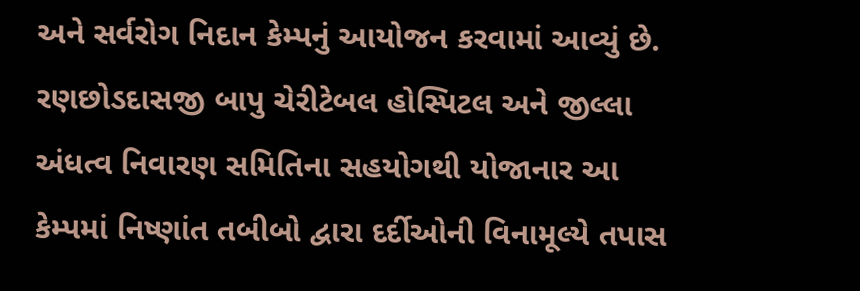અને સર્વરોગ નિદાન કેમ્પનું આયોજન કરવામાં આવ્યું છે. રણછોડદાસજી બાપુ ચેરીટેબલ હોસ્પિટલ અને જીલ્લા અંધત્વ નિવારણ સમિતિના સહયોગથી યોજાનાર આ કેમ્પમાં નિષ્ણાંત તબીબો દ્વારા દર્દીઓની વિનામૂલ્યે તપાસ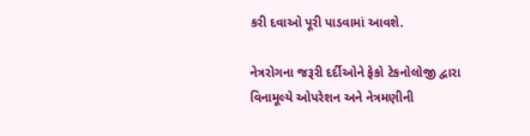કરી દવાઓ પૂરી પાડવામાં આવશે.

નેત્રરોગના જરૂરી દર્દીઓને ફેકો ટેકનોલોજી દ્વારા વિનામૂલ્યે ઓપરેશન અને નેત્રમણીની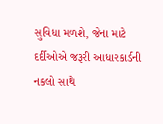સુવિધા મળશે, જેના માટે દર્દીઓએ જરૂરી આધારકાર્ડની નકલો સાથે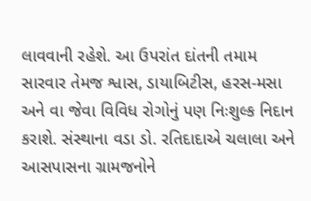લાવવાની રહેશે. આ ઉપરાંત દાંતની તમામ સારવાર તેમજ શ્વાસ, ડાયાબિટીસ, હરસ-મસા અને વા જેવા વિવિધ રોગોનું પણ નિઃશુલ્ક નિદાન કરાશે. સંસ્થાના વડા ડો. રતિદાદાએ ચલાલા અને આસપાસના ગ્રામજનોને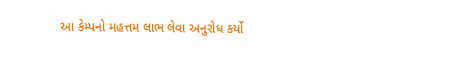આ કેમ્પનો મહત્તમ લાભ લેવા અનુરોધ કર્યો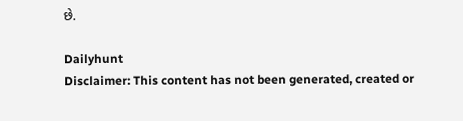છે.

Dailyhunt
Disclaimer: This content has not been generated, created or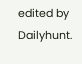edited by Dailyhunt.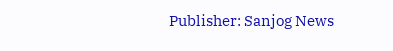Publisher: Sanjog News